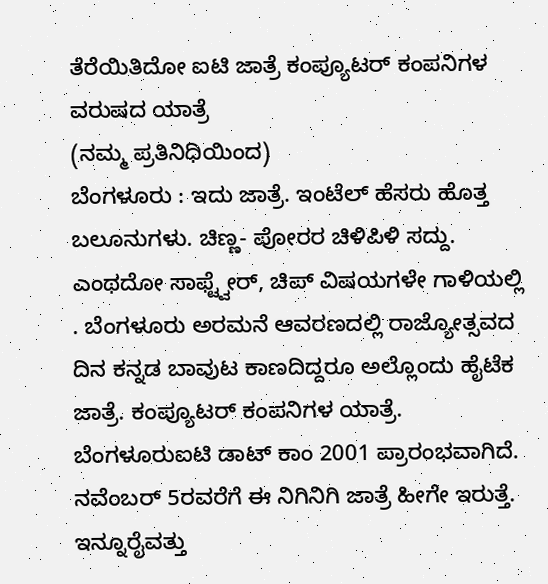ತೆರೆಯಿತಿದೋ ಐಟಿ ಜಾತ್ರೆ ಕಂಪ್ಯೂಟರ್ ಕಂಪನಿಗಳ ವರುಷದ ಯಾತ್ರೆ
(ನಮ್ಮ ಪ್ರತಿನಿಧಿಯಿಂದ)
ಬೆಂಗಳೂರು : ಇದು ಜಾತ್ರೆ. ಇಂಟೆಲ್ ಹೆಸರು ಹೊತ್ತ ಬಲೂನುಗಳು. ಚಿಣ್ಣ- ಪೋರರ ಚಿಳಿಪಿಳಿ ಸದ್ದು. ಎಂಥದೋ ಸಾಫ್ಟ್ವೇರ್, ಚಿಪ್ ವಿಷಯಗಳೇ ಗಾಳಿಯಲ್ಲಿ . ಬೆಂಗಳೂರು ಅರಮನೆ ಆವರಣದಲ್ಲಿ ರಾಜ್ಯೋತ್ಸವದ ದಿನ ಕನ್ನಡ ಬಾವುಟ ಕಾಣದಿದ್ದರೂ ಅಲ್ಲೊಂದು ಹೈಟೆಕ ಜಾತ್ರೆ. ಕಂಪ್ಯೂಟರ್ ಕಂಪನಿಗಳ ಯಾತ್ರೆ. ಬೆಂಗಳೂರುಐಟಿ ಡಾಟ್ ಕಾಂ 2001 ಪ್ರಾರಂಭವಾಗಿದೆ. ನವೆಂಬರ್ 5ರವರೆಗೆ ಈ ನಿಗಿನಿಗಿ ಜಾತ್ರೆ ಹೀಗೇ ಇರುತ್ತೆ.
ಇನ್ನೂರೈವತ್ತು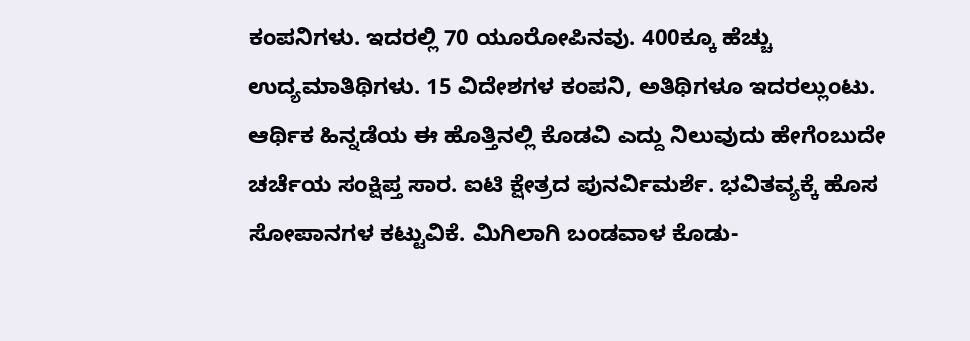ಕಂಪನಿಗಳು. ಇದರಲ್ಲಿ 70 ಯೂರೋಪಿನವು. 400ಕ್ಕೂ ಹೆಚ್ಚು ಉದ್ಯಮಾತಿಥಿಗಳು. 15 ವಿದೇಶಗಳ ಕಂಪನಿ, ಅತಿಥಿಗಳೂ ಇದರಲ್ಲುಂಟು. ಆರ್ಥಿಕ ಹಿನ್ನಡೆಯ ಈ ಹೊತ್ತಿನಲ್ಲಿ ಕೊಡವಿ ಎದ್ದು ನಿಲುವುದು ಹೇಗೆಂಬುದೇ ಚರ್ಚೆಯ ಸಂಕ್ಷಿಪ್ತ ಸಾರ. ಐಟಿ ಕ್ಷೇತ್ರದ ಪುನರ್ವಿಮರ್ಶೆ. ಭವಿತವ್ಯಕ್ಕೆ ಹೊಸ ಸೋಪಾನಗಳ ಕಟ್ಟುವಿಕೆ. ಮಿಗಿಲಾಗಿ ಬಂಡವಾಳ ಕೊಡು-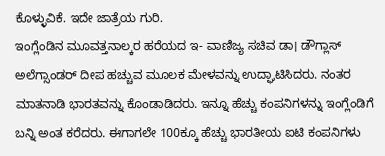ಕೊಳ್ಳುವಿಕೆ. ಇದೇ ಜಾತ್ರೆಯ ಗುರಿ.
ಇಂಗ್ಲೆಂಡಿನ ಮೂವತ್ತನಾಲ್ಕರ ಹರೆಯದ ಇ- ವಾಣಿಜ್ಯ ಸಚಿವ ಡಾ। ಡೌಗ್ಲಾಸ್ ಅಲೆಗ್ಸಾಂಡರ್ ದೀಪ ಹಚ್ಚುವ ಮೂಲಕ ಮೇಳವನ್ನು ಉದ್ಘಾಟಿಸಿದರು. ನಂತರ ಮಾತನಾಡಿ ಭಾರತವನ್ನು ಕೊಂಡಾಡಿದರು. ಇನ್ನೂ ಹೆಚ್ಚು ಕಂಪನಿಗಳನ್ನು ಇಂಗ್ಲೆಂಡಿಗೆ ಬನ್ನಿ ಅಂತ ಕರೆದರು. ಈಗಾಗಲೇ 100ಕ್ಕೂ ಹೆಚ್ಚು ಭಾರತೀಯ ಐಟಿ ಕಂಪನಿಗಳು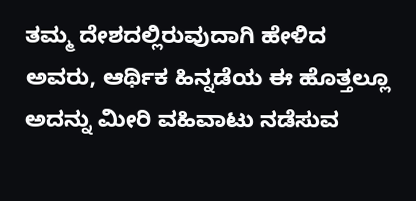ತಮ್ಮ ದೇಶದಲ್ಲಿರುವುದಾಗಿ ಹೇಳಿದ ಅವರು, ಆರ್ಥಿಕ ಹಿನ್ನಡೆಯ ಈ ಹೊತ್ತಲ್ಲೂ ಅದನ್ನು ಮೀರಿ ವಹಿವಾಟು ನಡೆಸುವ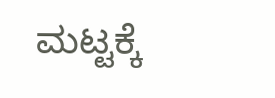ಮಟ್ಟಕ್ಕೆ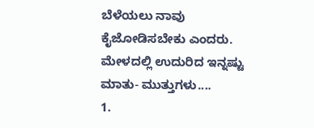ಬೆಳೆಯಲು ನಾವು ಕೈಜೋಡಿಸಬೇಕು ಎಂದರು.
ಮೇಳದಲ್ಲಿ ಉದುರಿದ ಇನ್ನಷ್ಟು ಮಾತು- ಮುತ್ತುಗಳು....
1.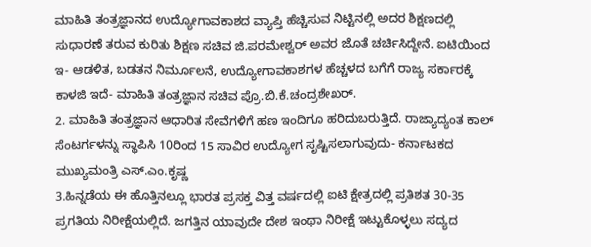ಮಾಹಿತಿ ತಂತ್ರಜ್ಞಾನದ ಉದ್ಯೋಗಾವಕಾಶದ ವ್ಯಾಪ್ತಿ ಹೆಚ್ಚಿಸುವ ನಿಟ್ಟಿನಲ್ಲಿ ಅದರ ಶಿಕ್ಷಣದಲ್ಲಿ ಸುಧಾರಣೆ ತರುವ ಕುರಿತು ಶಿಕ್ಷಣ ಸಚಿವ ಜಿ.ಪರಮೇಶ್ವರ್ ಅವರ ಜೊತೆ ಚರ್ಚಿಸಿದ್ದೇನೆ. ಐಟಿಯಿಂದ ಇ- ಆಡಳಿತ, ಬಡತನ ನಿರ್ಮೂಲನೆ, ಉದ್ಯೋಗಾವಕಾಶಗಳ ಹೆಚ್ಚಳದ ಬಗೆಗೆ ರಾಜ್ಯ ಸರ್ಕಾರಕ್ಕೆ ಕಾಳಜಿ ಇದೆ- ಮಾಹಿತಿ ತಂತ್ರಜ್ಞಾನ ಸಚಿವ ಪ್ರೊ.ಬಿ.ಕೆ.ಚಂದ್ರಶೇಖರ್.
2. ಮಾಹಿತಿ ತಂತ್ರಜ್ಞಾನ ಆಧಾರಿತ ಸೇವೆಗಳಿಗೆ ಹಣ ಇಂದಿಗೂ ಹರಿದುಬರುತ್ತಿದೆ. ರಾಜ್ಯಾದ್ಯಂತ ಕಾಲ್ ಸೆಂಟರ್ಗಳನ್ನು ಸ್ಥಾಪಿಸಿ 10ರಿಂದ 15 ಸಾವಿರ ಉದ್ಯೋಗ ಸೃಷ್ಟಿಸಲಾಗುವುದು- ಕರ್ನಾಟಕದ ಮುಖ್ಯಮಂತ್ರಿ ಎಸ್.ಎಂ.ಕೃಷ್ಣ
3.ಹಿನ್ನಡೆಯ ಈ ಹೊತ್ತಿನಲ್ಲೂ ಭಾರತ ಪ್ರಸಕ್ತ ವಿತ್ತ ವರ್ಷದಲ್ಲಿ ಐಟಿ ಕ್ಷೇತ್ರದಲ್ಲಿ ಪ್ರತಿಶತ 30-35 ಪ್ರಗತಿಯ ನಿರೀಕ್ಷೆಯಲ್ಲಿದೆ. ಜಗತ್ತಿನ ಯಾವುದೇ ದೇಶ ಇಂಥಾ ನಿರೀಕ್ಷೆ ಇಟ್ಟುಕೊಳ್ಳಲು ಸದ್ಯದ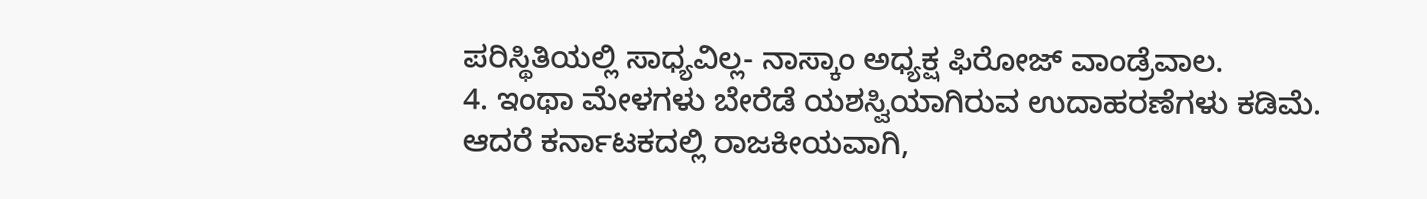ಪರಿಸ್ಥಿತಿಯಲ್ಲಿ ಸಾಧ್ಯವಿಲ್ಲ- ನಾಸ್ಕಾಂ ಅಧ್ಯಕ್ಷ ಫಿರೋಜ್ ವಾಂಡ್ರೆವಾಲ.
4. ಇಂಥಾ ಮೇಳಗಳು ಬೇರೆಡೆ ಯಶಸ್ವಿಯಾಗಿರುವ ಉದಾಹರಣೆಗಳು ಕಡಿಮೆ. ಆದರೆ ಕರ್ನಾಟಕದಲ್ಲಿ ರಾಜಕೀಯವಾಗಿ,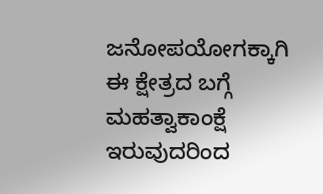ಜನೋಪಯೋಗಕ್ಕಾಗಿ ಈ ಕ್ಷೇತ್ರದ ಬಗ್ಗೆ ಮಹತ್ವಾಕಾಂಕ್ಷೆ ಇರುವುದರಿಂದ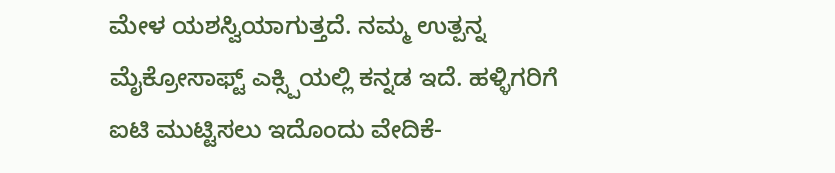ಮೇಳ ಯಶಸ್ವಿಯಾಗುತ್ತದೆ. ನಮ್ಮ ಉತ್ಪನ್ನ ಮೈಕ್ರೋಸಾಫ್ಟ್ ಎಕ್ಸ್ಪಿಯಲ್ಲಿ ಕನ್ನಡ ಇದೆ. ಹಳ್ಳಿಗರಿಗೆ ಐಟಿ ಮುಟ್ಟಿಸಲು ಇದೊಂದು ವೇದಿಕೆ-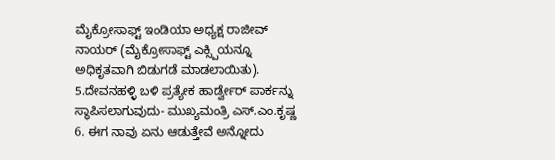ಮೈಕ್ರೋಸಾಫ್ಟ್ ಇಂಡಿಯಾ ಅಧ್ಯಕ್ಷ ರಾಜೀವ್ ನಾಯರ್ (ಮೈಕ್ರೋಸಾಫ್ಟ್ ಎಕ್ಸ್ಪಿಯನ್ನೂ ಅಧಿಕೃತವಾಗಿ ಬಿಡುಗಡೆ ಮಾಡಲಾಯಿತು).
5.ದೇವನಹಳ್ಳಿ ಬಳಿ ಪ್ರತ್ಯೇಕ ಹಾರ್ಡ್ವೇರ್ ಪಾರ್ಕನ್ನು ಸ್ಥಾಪಿಸಲಾಗುವುದು- ಮುಖ್ಯಮಂತ್ರಿ ಎಸ್.ಎಂ.ಕೃಷ್ಣ
6. ಈಗ ನಾವು ಏನು ಆಡುತ್ತೇವೆ ಅನ್ನೋದು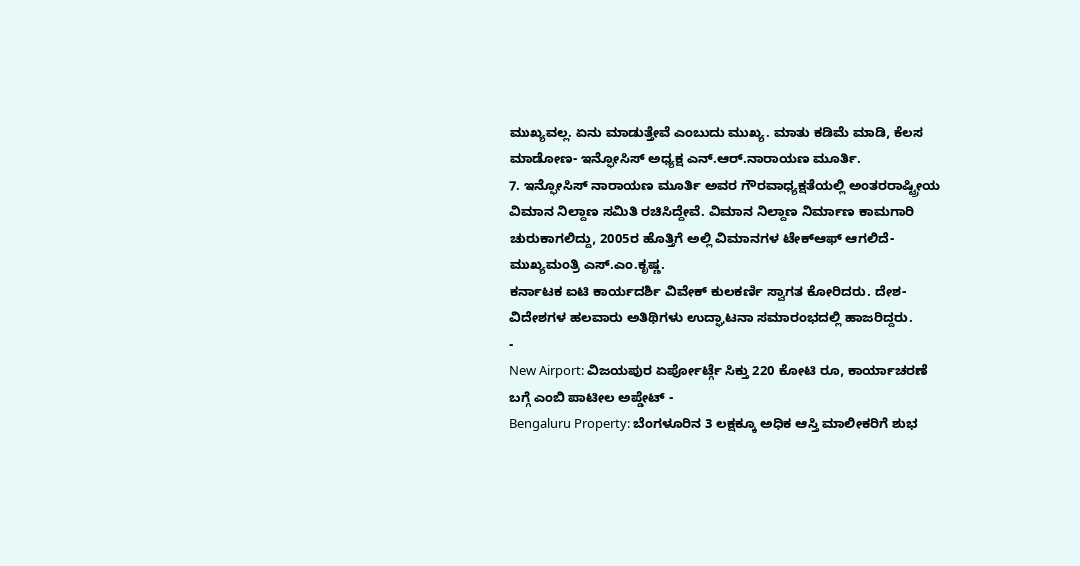ಮುಖ್ಯವಲ್ಲ. ಏನು ಮಾಡುತ್ತೇವೆ ಎಂಬುದು ಮುಖ್ಯ. ಮಾತು ಕಡಿಮೆ ಮಾಡಿ, ಕೆಲಸ ಮಾಡೋಣ- ಇನ್ಫೋಸಿಸ್ ಅಧ್ಯಕ್ಷ ಎನ್.ಆರ್.ನಾರಾಯಣ ಮೂರ್ತಿ.
7. ಇನ್ಫೋಸಿಸ್ ನಾರಾಯಣ ಮೂರ್ತಿ ಅವರ ಗೌರವಾಧ್ಯಕ್ಷತೆಯಲ್ಲಿ ಅಂತರರಾಷ್ಟ್ರೀಯ ವಿಮಾನ ನಿಲ್ದಾಣ ಸಮಿತಿ ರಚಿಸಿದ್ದೇವೆ. ವಿಮಾನ ನಿಲ್ದಾಣ ನಿರ್ಮಾಣ ಕಾಮಗಾರಿ ಚುರುಕಾಗಲಿದ್ದು, 2005ರ ಹೊತ್ತಿಗೆ ಅಲ್ಲಿ ವಿಮಾನಗಳ ಟೇಕ್ಆಫ್ ಆಗಲಿದೆ- ಮುಖ್ಯಮಂತ್ರಿ ಎಸ್.ಎಂ.ಕೃಷ್ಣ.
ಕರ್ನಾಟಕ ಐಟಿ ಕಾರ್ಯದರ್ಶಿ ವಿವೇಕ್ ಕುಲಕರ್ಣಿ ಸ್ವಾಗತ ಕೋರಿದರು. ದೇಶ- ವಿದೇಶಗಳ ಹಲವಾರು ಅತಿಥಿಗಳು ಉದ್ಘಾಟನಾ ಸಮಾರಂಭದಲ್ಲಿ ಹಾಜರಿದ್ದರು.
-
New Airport: ವಿಜಯಪುರ ಏರ್ಪೋರ್ಟ್ಗೆ ಸಿಕ್ತು 220 ಕೋಟಿ ರೂ, ಕಾರ್ಯಾಚರಣೆ ಬಗ್ಗೆ ಎಂಬಿ ಪಾಟೀಲ ಅಪ್ಡೇಟ್ -
Bengaluru Property: ಬೆಂಗಳೂರಿನ 3 ಲಕ್ಷಕ್ಕೂ ಅಧಿಕ ಆಸ್ತಿ ಮಾಲೀಕರಿಗೆ ಶುಭ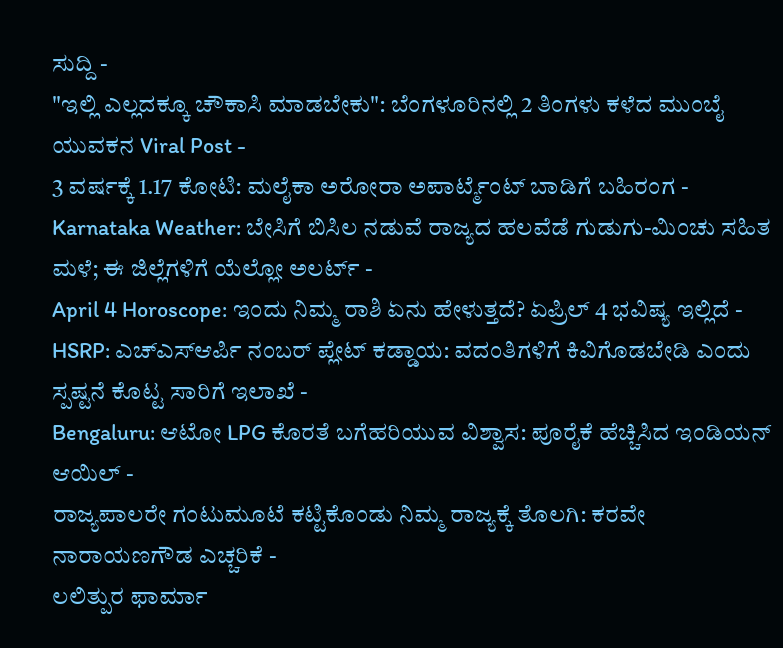ಸುದ್ದಿ -
"ಇಲ್ಲಿ ಎಲ್ಲದಕ್ಕೂ ಚೌಕಾಸಿ ಮಾಡಬೇಕು": ಬೆಂಗಳೂರಿನಲ್ಲಿ 2 ತಿಂಗಳು ಕಳೆದ ಮುಂಬೈ ಯುವಕನ Viral Post -
3 ವರ್ಷಕ್ಕೆ 1.17 ಕೋಟಿ: ಮಲೈಕಾ ಅರೋರಾ ಅಪಾರ್ಟ್ಮೆಂಟ್ ಬಾಡಿಗೆ ಬಹಿರಂಗ -
Karnataka Weather: ಬೇಸಿಗೆ ಬಿಸಿಲ ನಡುವೆ ರಾಜ್ಯದ ಹಲವೆಡೆ ಗುಡುಗು-ಮಿಂಚು ಸಹಿತ ಮಳೆ; ಈ ಜಿಲ್ಲೆಗಳಿಗೆ ಯೆಲ್ಲೋ ಅಲರ್ಟ್ -
April 4 Horoscope: ಇಂದು ನಿಮ್ಮ ರಾಶಿ ಏನು ಹೇಳುತ್ತದೆ? ಏಪ್ರಿಲ್ 4 ಭವಿಷ್ಯ ಇಲ್ಲಿದೆ -
HSRP: ಎಚ್ಎಸ್ಆರ್ಪಿ ನಂಬರ್ ಪ್ಲೇಟ್ ಕಡ್ಡಾಯ: ವದಂತಿಗಳಿಗೆ ಕಿವಿಗೊಡಬೇಡಿ ಎಂದು ಸ್ಪಷ್ಟನೆ ಕೊಟ್ಟ ಸಾರಿಗೆ ಇಲಾಖೆ -
Bengaluru: ಆಟೋ LPG ಕೊರತೆ ಬಗೆಹರಿಯುವ ವಿಶ್ವಾಸ: ಪೂರೈಕೆ ಹೆಚ್ಚಿಸಿದ ಇಂಡಿಯನ್ ಆಯಿಲ್ -
ರಾಜ್ಯಪಾಲರೇ ಗಂಟುಮೂಟೆ ಕಟ್ಟಿಕೊಂಡು ನಿಮ್ಮ ರಾಜ್ಯಕ್ಕೆ ತೊಲಗಿ: ಕರವೇ ನಾರಾಯಣಗೌಡ ಎಚ್ಚರಿಕೆ -
ಲಲಿತ್ಪುರ ಫಾರ್ಮಾ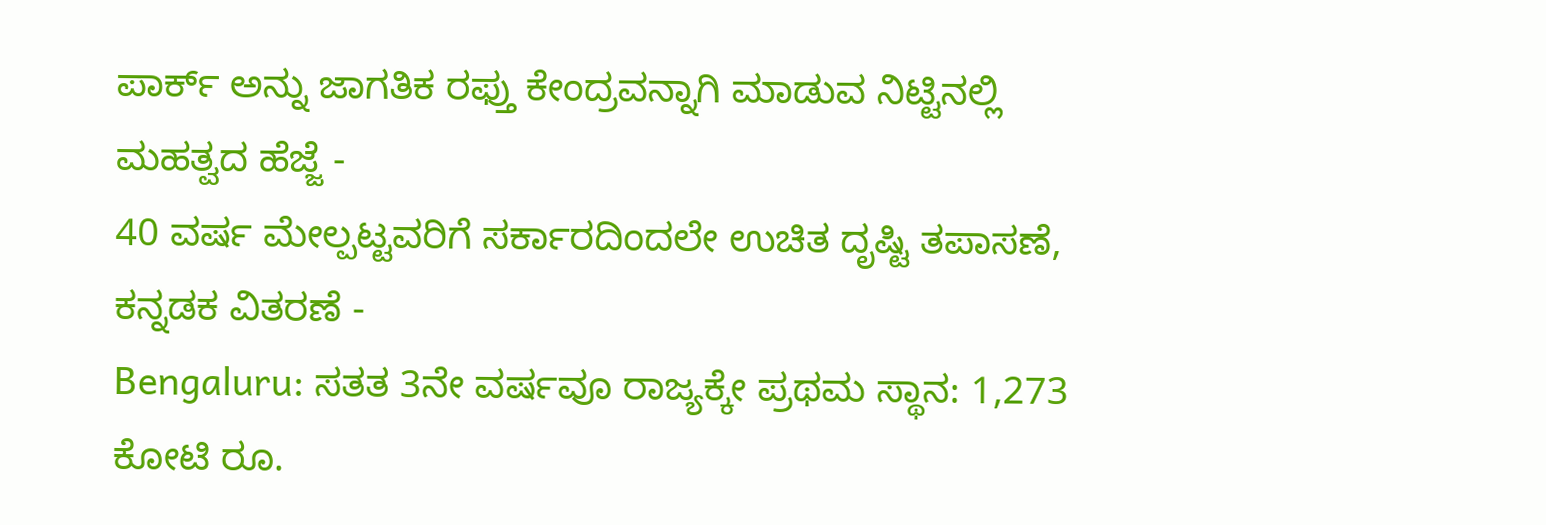ಪಾರ್ಕ್ ಅನ್ನು ಜಾಗತಿಕ ರಫ್ತು ಕೇಂದ್ರವನ್ನಾಗಿ ಮಾಡುವ ನಿಟ್ಟಿನಲ್ಲಿ ಮಹತ್ವದ ಹೆಜ್ಜೆ -
40 ವರ್ಷ ಮೇಲ್ಪಟ್ಟವರಿಗೆ ಸರ್ಕಾರದಿಂದಲೇ ಉಚಿತ ದೃಷ್ಟಿ ತಪಾಸಣೆ, ಕನ್ನಡಕ ವಿತರಣೆ -
Bengaluru: ಸತತ 3ನೇ ವರ್ಷವೂ ರಾಜ್ಯಕ್ಕೇ ಪ್ರಥಮ ಸ್ಥಾನ: 1,273 ಕೋಟಿ ರೂ.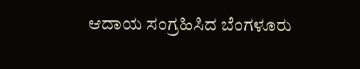ಆದಾಯ ಸಂಗ್ರಹಿಸಿದ ಬೆಂಗಳೂರು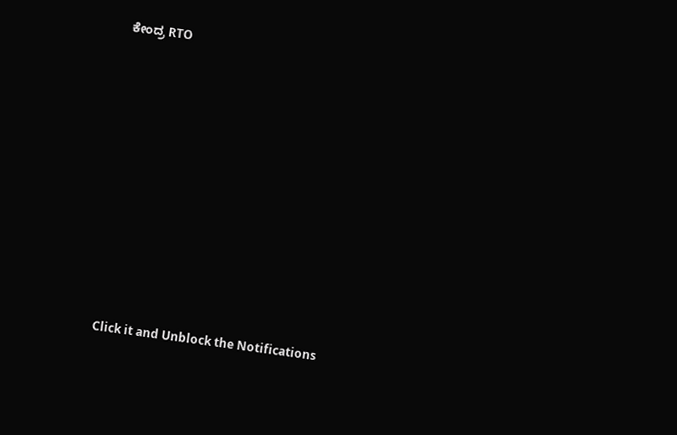ಕೇಂದ್ರ RTO












Click it and Unblock the Notifications